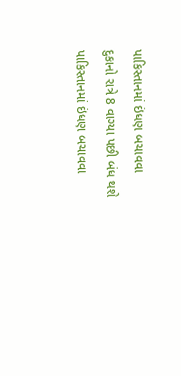પાકિસ્તાનમાં ઇંધણ બચાવવા દુકાનો રાત્રે 8 વાગ્યા પછી બંધ થશે
પાકિસ્તાનમાં ઇંધણ બચાવવા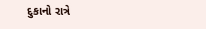દુકાનો રાત્રે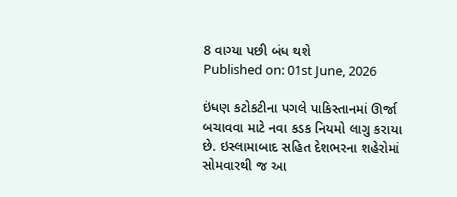8 વાગ્યા પછી બંધ થશે
Published on: 01st June, 2026

ઇંધણ કટોકટીના પગલે પાકિસ્તાનમાં ઊર્જા બચાવવા માટે નવા કડક નિયમો લાગુ કરાયા છે. ઇસ્લામાબાદ સહિત દેશભરના શહેરોમાં સોમવારથી જ આ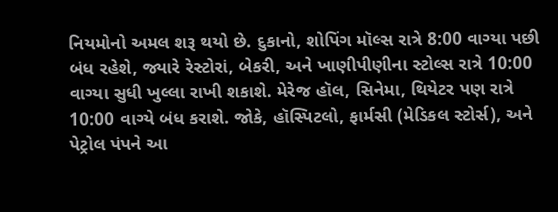નિયમોનો અમલ શરૂ થયો છે. દુકાનો, શોપિંગ મૉલ્સ રાત્રે 8:00 વાગ્યા પછી બંધ રહેશે, જ્યારે રેસ્ટોરાં, બેકરી, અને ખાણીપીણીના સ્ટોલ્સ રાત્રે 10:00 વાગ્યા સુધી ખુલ્લા રાખી શકાશે. મેરેજ હૉલ, સિનેમા, થિયેટર પણ રાત્રે 10:00 વાગ્યે બંધ કરાશે. જોકે, હૉસ્પિટલો, ફાર્મસી (મેડિકલ સ્ટોર્સ), અને પેટ્રોલ પંપને આ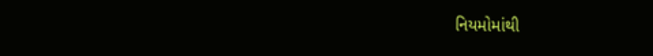નિયમોમાંથી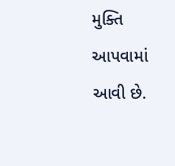મુક્તિ આપવામાં આવી છે.